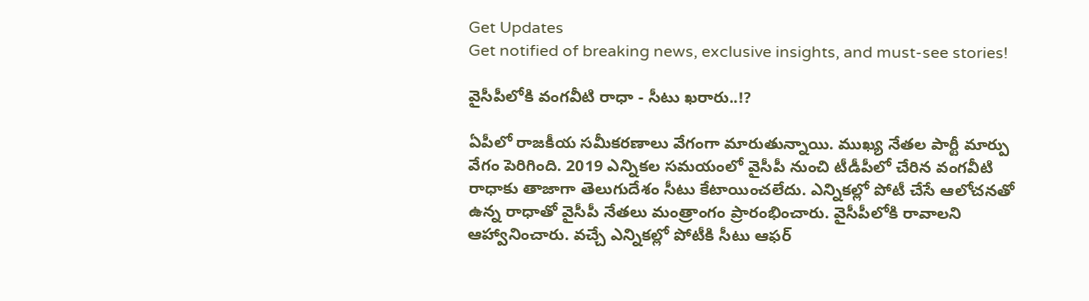Get Updates
Get notified of breaking news, exclusive insights, and must-see stories!

వైసీపీలోకి వంగవీటి రాధా - సీటు ఖరారు..!?

ఏపీలో రాజకీయ సమీకరణాలు వేగంగా మారుతున్నాయి. ముఖ్య నేతల పార్టీ మార్పు వేగం పెరిగింది. 2019 ఎన్నికల సమయంలో వైసీపీ నుంచి టీడీపీలో చేరిన వంగవీటి రాధాకు తాజాగా తెలుగుదేశం సీటు కేటాయించలేదు. ఎన్నికల్లో పోటీ చేసే ఆలోచనతో ఉన్న రాధాతో వైసీపీ నేతలు మంత్రాంగం ప్రారంభించారు. వైసీపీలోకి రావాలని ఆహ్వానించారు. వచ్చే ఎన్నికల్లో పోటీకి సీటు ఆఫర్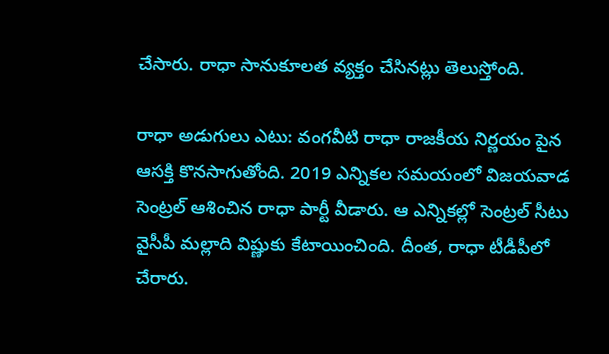చేసారు. రాధా సానుకూలత వ్యక్తం చేసినట్లు తెలుస్తోంది.

రాధా అడుగులు ఎటు: వంగవీటి రాధా రాజకీయ నిర్ణయం పైన ఆసక్తి కొనసాగుతోంది. 2019 ఎన్నికల సమయంలో విజయవాడ సెంట్రల్ ఆశించిన రాధా పార్టీ వీడారు. ఆ ఎన్నికల్లో సెంట్రల్ సీటు వైసీపీ మల్లాది విష్ణుకు కేటాయించింది. దీంత, రాధా టీడీపీలో చేరారు.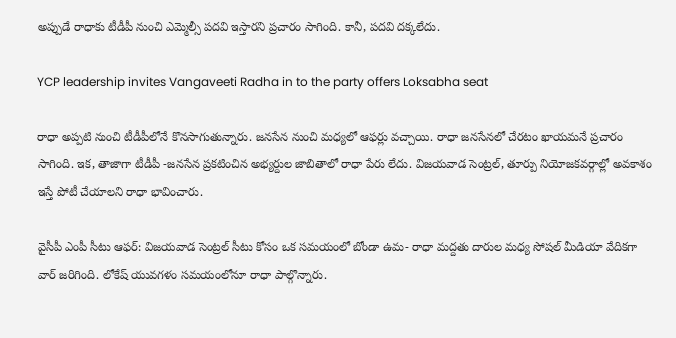అప్పుడే రాధాకు టీడీపీ నుంచి ఎమ్మెల్సీ పదవి ఇస్తారని ప్రచారం సాగింది. కానీ, పదవి దక్కలేదు.

YCP leadership invites Vangaveeti Radha in to the party offers Loksabha seat

రాధా అప్పటి నుంచి టీడీపీలోనే కొనసాగుతున్నారు. జనసేన నుంచి మధ్యలో ఆఫర్లు వచ్చాయి. రాధా జనసేనలో చేరటం ఖాయమనే ప్రచారం సాగింది. ఇక, తాజాగా టీడీపీ -జనసేన ప్రకటించిన అభ్యర్దుల జాబితాలో రాధా పేరు లేదు. విజయవాడ సెంట్రల్, తూర్పు నియోజకవర్గాల్లో అవకాశం ఇస్తే పోటీ చేయాలని రాధా భావించారు.

వైసీపీ ఎంపీ సీటు ఆఫర్: విజయవాడ సెంట్రల్ సీటు కోసం ఒక సమయంలో బోండా ఉమ- రాధా మద్దతు దారుల మధ్య సోషల్ మీడియా వేదికగా వార్ జరిగింది. లోకేష్ యువగళం సమయంలోనూ రాధా పాల్గొన్నారు.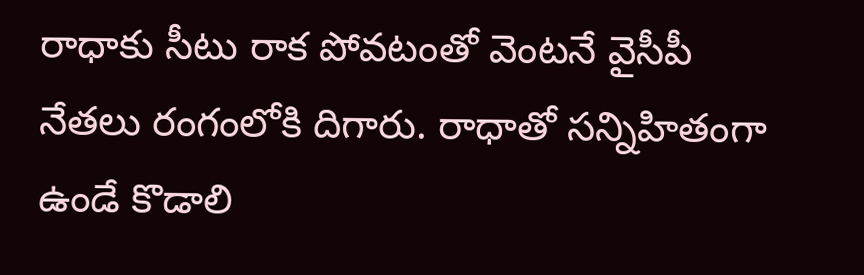రాధాకు సీటు రాక పోవటంతో వెంటనే వైసీపీ నేతలు రంగంలోకి దిగారు. రాధాతో సన్నిహితంగా ఉండే కొడాలి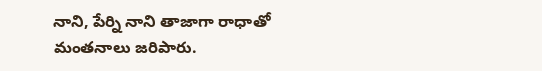నాని, పేర్ని నాని తాజాగా రాధాతో మంతనాలు జరిపారు.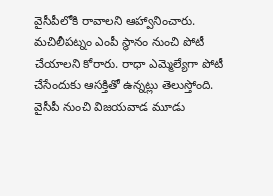వైసీపీలోకి రావాలని ఆహ్వానించారు. మచిలీపట్నం ఎంపీ స్థానం నుంచి పోటీ చేయాలని కోరారు. రాధా ఎమ్మెల్యేగా పోటీ చేసేందుకు ఆసక్తితో ఉన్నట్లు తెలుస్తోంది. వైసీపీ నుంచి విజయవాడ మూడు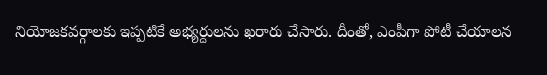నియోజకవర్గాలకు ఇప్పటికే అభ్యర్దులను ఖరారు చేసారు. దీంతో, ఎంపీగా పోటీ చేయాలన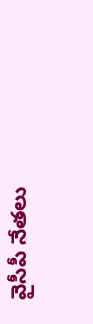వైసీపీ నేతలు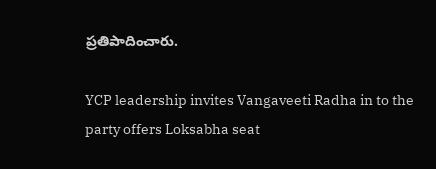ప్రతిపాదించారు.

YCP leadership invites Vangaveeti Radha in to the party offers Loksabha seat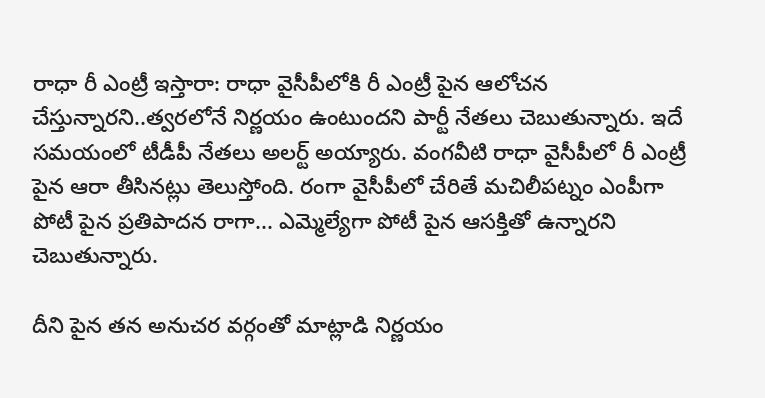రాధా రీ ఎంట్రీ ఇస్తారా: రాధా వైసీపీలోకి రీ ఎంట్రీ పైన ఆలోచన చేస్తున్నారని..త్వరలోనే నిర్ణయం ఉంటుందని పార్టీ నేతలు చెబుతున్నారు. ఇదే సమయంలో టీడీపీ నేతలు అలర్ట్ అయ్యారు. వంగవీటి రాధా వైసీపీలో రీ ఎంట్రీ పైన ఆరా తీసినట్లు తెలుస్తోంది. రంగా వైసీపీలో చేరితే మచిలీపట్నం ఎంపీగా పోటీ పైన ప్రతిపాదన రాగా... ఎమ్మెల్యేగా పోటీ పైన ఆసక్తితో ఉన్నారని చెబుతున్నారు.

దీని పైన తన అనుచర వర్గంతో మాట్లాడి నిర్ణయం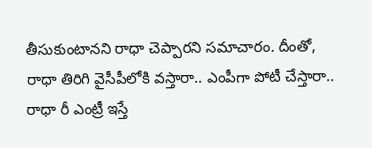తీసుకుంటానని రాధా చెప్పారని సమాచారం. దీంతో, రాధా తిరిగి వైసీపీలోకి వస్తారా.. ఎంపీగా పోటీ చేస్తారా.. రాధా రీ ఎంట్రీ ఇస్తే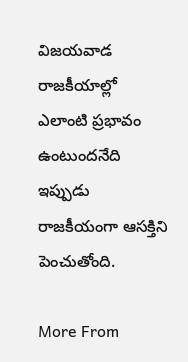విజయవాడ రాజకీయాల్లో ఎలాంటి ప్రభావం ఉంటుందనేది ఇప్పుడు రాజకీయంగా ఆసక్తిని పెంచుతోంది.

More From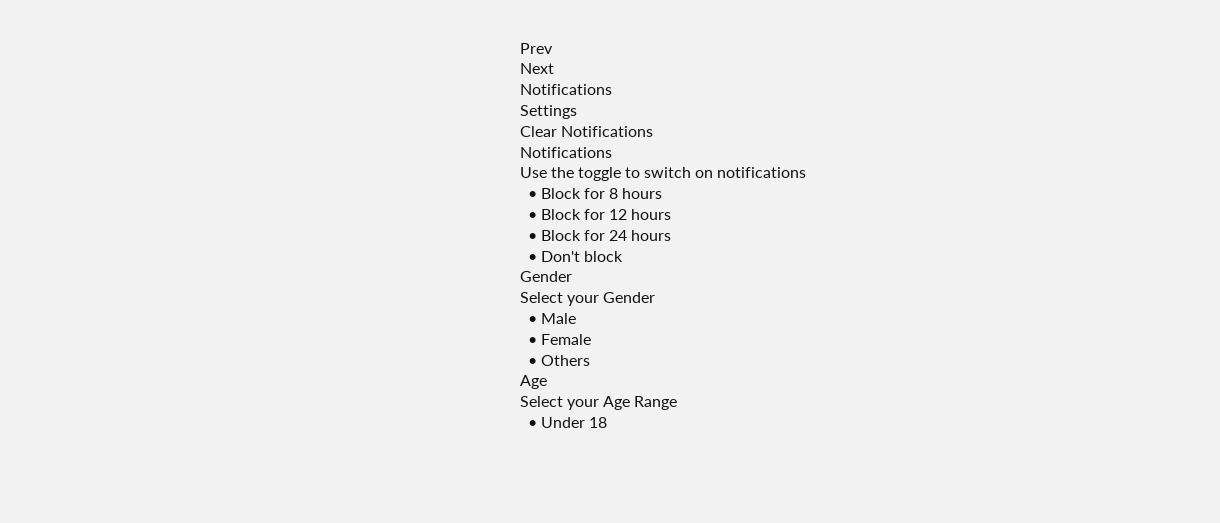Prev
Next
Notifications
Settings
Clear Notifications
Notifications
Use the toggle to switch on notifications
  • Block for 8 hours
  • Block for 12 hours
  • Block for 24 hours
  • Don't block
Gender
Select your Gender
  • Male
  • Female
  • Others
Age
Select your Age Range
  • Under 18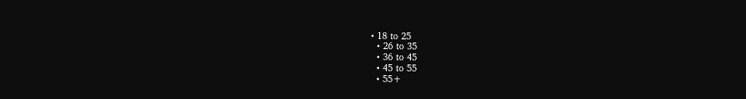• 18 to 25
  • 26 to 35
  • 36 to 45
  • 45 to 55
  • 55+